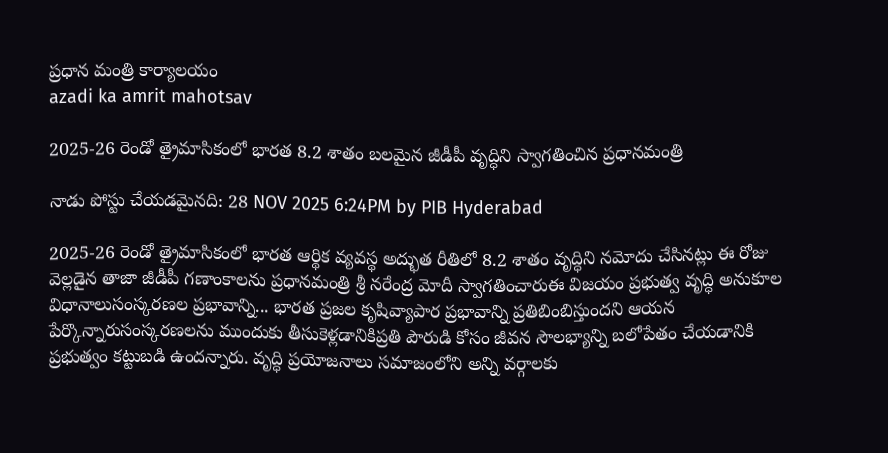ప్రధాన మంత్రి కార్యాలయం
azadi ka amrit mahotsav

2025-26 రెండో త్రైమాసికంలో భారత 8.2 శాతం బలమైన జీడీపీ వృద్ధిని స్వాగతించిన ప్రధానమంత్రి

నాడు పోస్టు చేయడమైనది: 28 NOV 2025 6:24PM by PIB Hyderabad

2025-26 రెండో త్రైమాసికంలో భారత ఆర్థిక వ్యవస్థ అద్భుత రీతిలో 8.2 శాతం వృద్ధిని నమోదు చేసినట్లు ఈ రోజు వెల్లడైన తాజా జీడీపీ గణాంకాలను ప్రధానమంత్రి శ్రీ నరేంద్ర మోదీ స్వాగతించారుఈ విజయం ప్రభుత్వ వృద్ధి అనుకూల విధానాలుసంస్కరణల ప్రభావాన్ని... భారత ప్రజల కృషివ్యాపార ప్రభావాన్ని ప్రతిబింబిస్తుందని ఆయన పేర్కొన్నారుసంస్కరణలను ముందుకు తీసుకెళ్లడానికిప్రతి పౌరుడి కోసం జీవన సౌలభ్యాన్ని బలోపేతం చేయడానికి ప్రభుత్వం కట్టుబడి ఉందన్నారు. వృద్ధి ప్రయోజనాలు సమాజంలోని అన్ని వర్గాలకు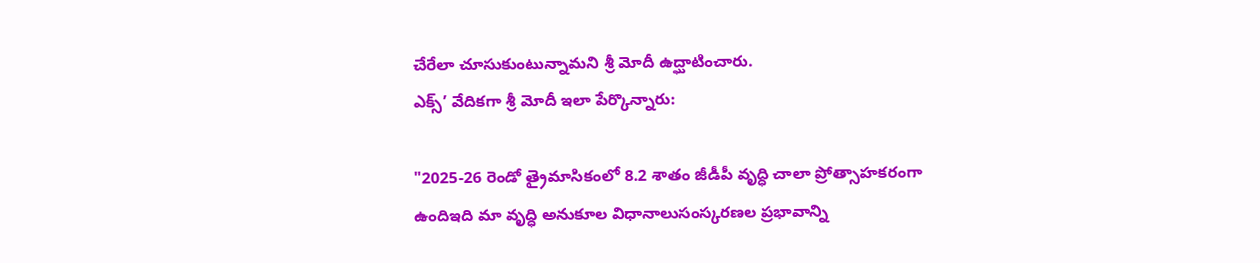చేరేలా చూసుకుంటున్నామని శ్రీ మోదీ ఉద్ఘాటించారు.
ఎక్స్’ వేదికగా శ్రీ మోదీ ఇలా పేర్కొన్నారు:

"2025-26 రెండో త్రైమాసికంలో 8.2 శాతం జీడీపీ వృద్ధి చాలా ప్రోత్సాహకరంగా ఉందిఇది మా వృద్ధి అనుకూల విధానాలుసంస్కరణల ప్రభావాన్ని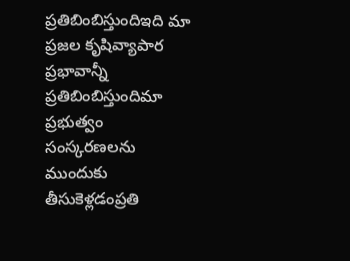ప్రతిబింబిస్తుందిఇది మా ప్రజల కృషివ్యాపార ప్రభావాన్నీ ప్రతిబింబిస్తుందిమా ప్రభుత్వం సంస్కరణలను ముందుకు తీసుకెళ్లడంప్రతి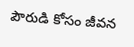పౌరుడి కోసం జీవన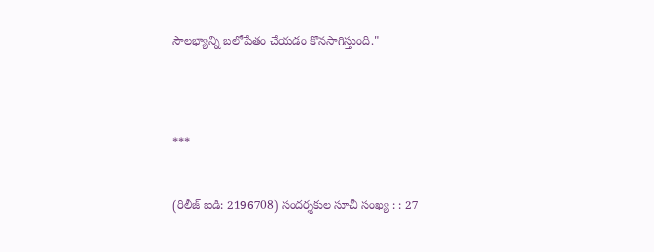సౌలభ్యాన్ని బలోపేతం చేయడం కొనసాగిస్తుంది."




***


(రిలీజ్ ఐడి: 2196708) సందర్శకుల సూచీ సంఖ్య : : 27